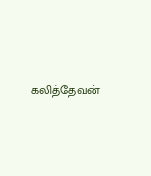கலித்தேவன்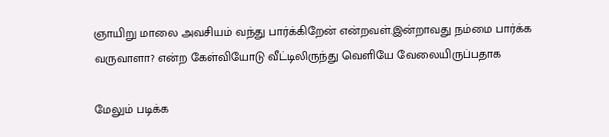ஞாயிறு மாலை அவசியம் வந்து பார்க்கிறேன் என்றவள்.இன்றாவது நம்மை பார்க்க வருவாளா? என்ற கேள்வியோடு வீட்டிலிருந்து வெளியே வேலையிருப்பதாக

மேலும் படிக்க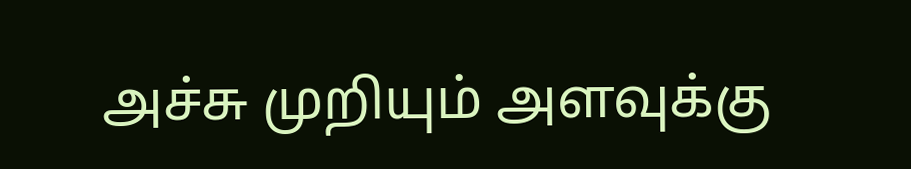அச்சு முறியும் அளவுக்கு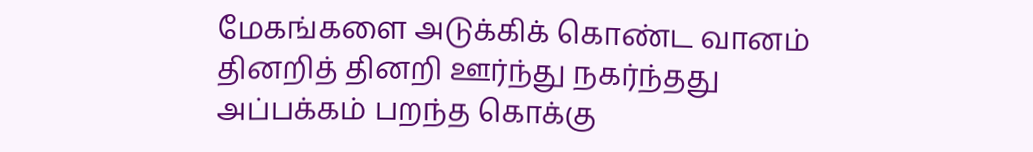மேகங்களை அடுக்கிக் கொண்ட வானம் தினறித் தினறி ஊர்ந்து நகர்ந்தது அப்பக்கம் பறந்த கொக்கு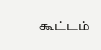கூட்டம்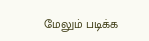மேலும் படிக்க